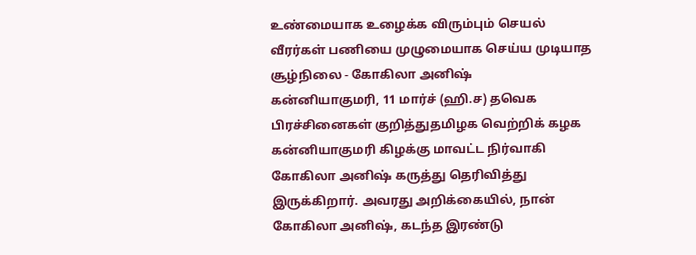உண்மையாக உழைக்க விரும்பும் செயல் வீரர்கள் பணியை முழுமையாக செய்ய முடியாத சூழ்நிலை - கோகிலா அனிஷ்
கன்னியாகுமரி, 11 மார்ச் (ஹி.ச) தவெக பிரச்சினைகள் குறித்துதமிழக வெற்றிக் கழக கன்னியாகுமரி கிழக்கு மாவட்ட நிர்வாகி கோகிலா அனிஷ் கருத்து தெரிவித்து இருக்கிறார். அவரது அறிக்கையில், நான் கோகிலா அனிஷ், கடந்த இரண்டு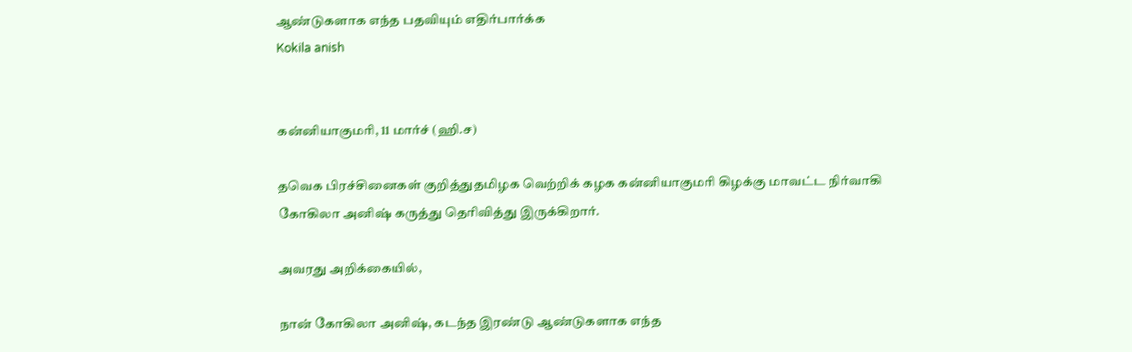ஆண்டுகளாக எந்த பதவியும் எதிர்பார்க்க
Kokila anish


கன்னியாகுமரி, 11 மார்ச் (ஹி.ச)

தவெக பிரச்சினைகள் குறித்துதமிழக வெற்றிக் கழக கன்னியாகுமரி கிழக்கு மாவட்ட நிர்வாகி கோகிலா அனிஷ் கருத்து தெரிவித்து இருக்கிறார்.

அவரது அறிக்கையில்,

நான் கோகிலா அனிஷ், கடந்த இரண்டு ஆண்டுகளாக எந்த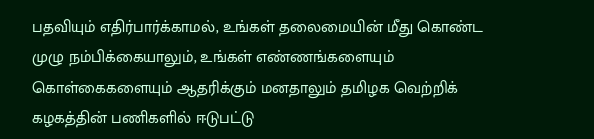பதவியும் எதிர்பார்க்காமல், உங்கள் தலைமையின் மீது கொண்ட முழு நம்பிக்கையாலும், உங்கள் எண்ணங்களையும் கொள்கைகளையும் ஆதரிக்கும் மனதாலும் தமிழக வெற்றிக் கழகத்தின் பணிகளில் ஈடுபட்டு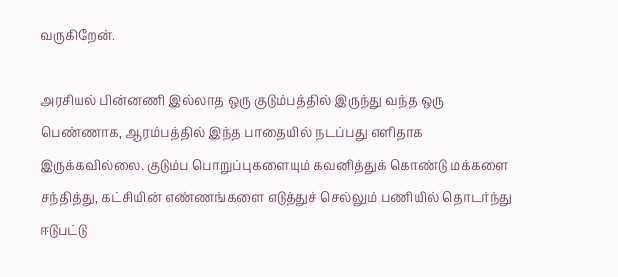வருகிறேன்.

அரசியல் பின்னணி இல்லாத ஒரு குடும்பத்தில் இருந்து வந்த ஒரு பெண்ணாக, ஆரம்பத்தில் இந்த பாதையில் நடப்பது எளிதாக இருக்கவில்லை. குடும்ப பொறுப்புகளையும் கவனித்துக் கொண்டு மக்களை சந்தித்து, கட்சியின் எண்ணங்களை எடுத்துச் செல்லும் பணியில் தொடர்ந்து ஈடுபட்டு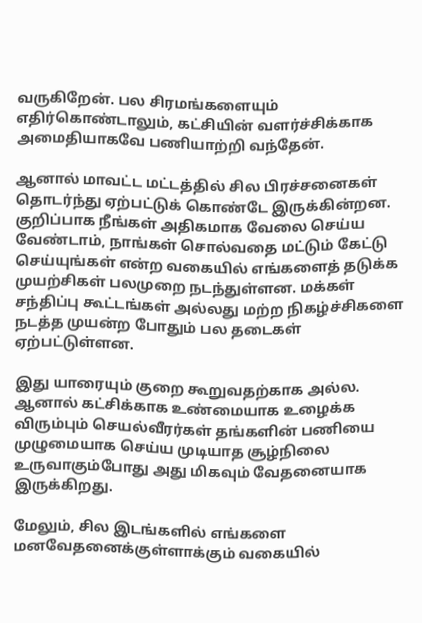வருகிறேன். பல சிரமங்களையும் எதிர்கொண்டாலும், கட்சியின் வளர்ச்சிக்காக அமைதியாகவே பணியாற்றி வந்தேன்.

ஆனால் மாவட்ட மட்டத்தில் சில பிரச்சனைகள் தொடர்ந்து ஏற்பட்டுக் கொண்டே இருக்கின்றன. குறிப்பாக நீங்கள் அதிகமாக வேலை செய்ய வேண்டாம், நாங்கள் சொல்வதை மட்டும் கேட்டு செய்யுங்கள் என்ற வகையில் எங்களைத் தடுக்க முயற்சிகள் பலமுறை நடந்துள்ளன. மக்கள் சந்திப்பு கூட்டங்கள் அல்லது மற்ற நிகழ்ச்சிகளை நடத்த முயன்ற போதும் பல தடைகள் ஏற்பட்டுள்ளன.

இது யாரையும் குறை கூறுவதற்காக அல்ல. ஆனால் கட்சிக்காக உண்மையாக உழைக்க விரும்பும் செயல்வீரர்கள் தங்களின் பணியை முழுமையாக செய்ய முடியாத சூழ்நிலை உருவாகும்போது அது மிகவும் வேதனையாக இருக்கிறது.

மேலும், சில இடங்களில் எங்களை மனவேதனைக்குள்ளாக்கும் வகையில்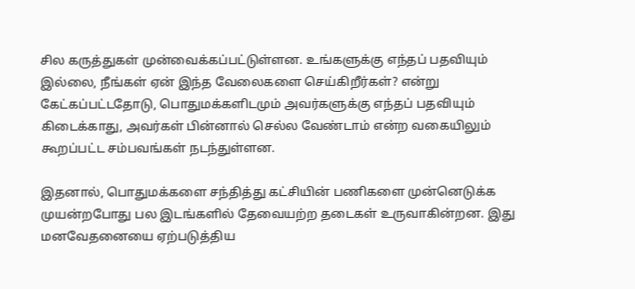சில கருத்துகள் முன்வைக்கப்பட்டுள்ளன. உங்களுக்கு எந்தப் பதவியும் இல்லை, நீங்கள் ஏன் இந்த வேலைகளை செய்கிறீர்கள்? என்று கேட்கப்பட்டதோடு, பொதுமக்களிடமும் அவர்களுக்கு எந்தப் பதவியும் கிடைக்காது, அவர்கள் பின்னால் செல்ல வேண்டாம் என்ற வகையிலும் கூறப்பட்ட சம்பவங்கள் நடந்துள்ளன.

இதனால், பொதுமக்களை சந்தித்து கட்சியின் பணிகளை முன்னெடுக்க முயன்றபோது பல இடங்களில் தேவையற்ற தடைகள் உருவாகின்றன. இது மனவேதனையை ஏற்படுத்திய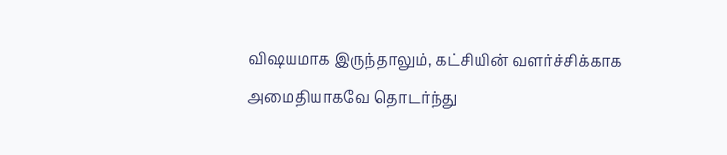விஷயமாக இருந்தாலும், கட்சியின் வளர்ச்சிக்காக அமைதியாகவே தொடர்ந்து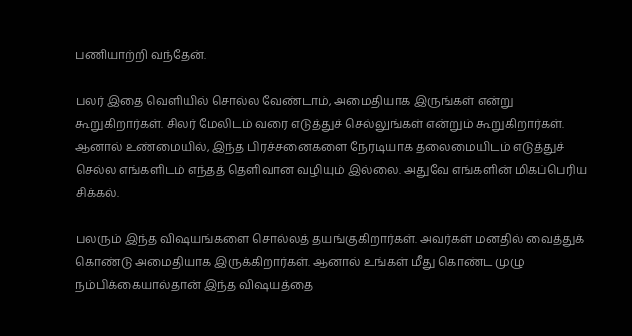பணியாற்றி வந்தேன்.

பலர் இதை வெளியில் சொல்ல வேண்டாம், அமைதியாக இருங்கள் என்று கூறுகிறார்கள். சிலர் மேலிடம் வரை எடுத்துச் செல்லுங்கள் என்றும் கூறுகிறார்கள். ஆனால் உண்மையில், இந்த பிரச்சனைகளை நேரடியாக தலைமையிடம் எடுத்துச் செல்ல எங்களிடம் எந்தத் தெளிவான வழியும் இல்லை. அதுவே எங்களின் மிகப்பெரிய சிக்கல்.

பலரும் இந்த விஷயங்களை சொல்லத் தயங்குகிறார்கள். அவர்கள் மனதில் வைத்துக் கொண்டு அமைதியாக இருக்கிறார்கள். ஆனால் உங்கள் மீது கொண்ட முழு நம்பிக்கையால்தான் இந்த விஷயத்தை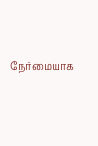நேர்மையாக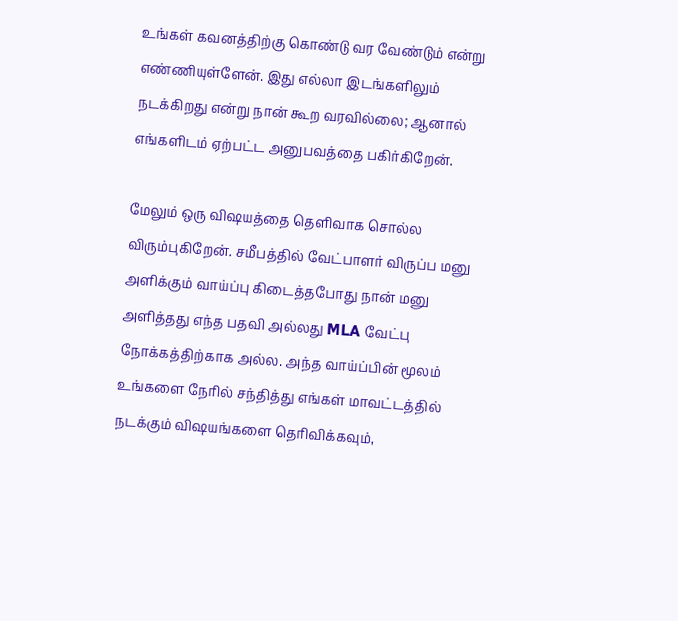உங்கள் கவனத்திற்கு கொண்டு வர வேண்டும் என்று எண்ணியுள்ளேன். இது எல்லா இடங்களிலும் நடக்கிறது என்று நான் கூற வரவில்லை; ஆனால் எங்களிடம் ஏற்பட்ட அனுபவத்தை பகிர்கிறேன்.

மேலும் ஒரு விஷயத்தை தெளிவாக சொல்ல விரும்புகிறேன். சமீபத்தில் வேட்பாளர் விருப்ப மனு அளிக்கும் வாய்ப்பு கிடைத்தபோது நான் மனு அளித்தது எந்த பதவி அல்லது MLA வேட்பு நோக்கத்திற்காக அல்ல. அந்த வாய்ப்பின் மூலம் உங்களை நேரில் சந்தித்து எங்கள் மாவட்டத்தில் நடக்கும் விஷயங்களை தெரிவிக்கவும்,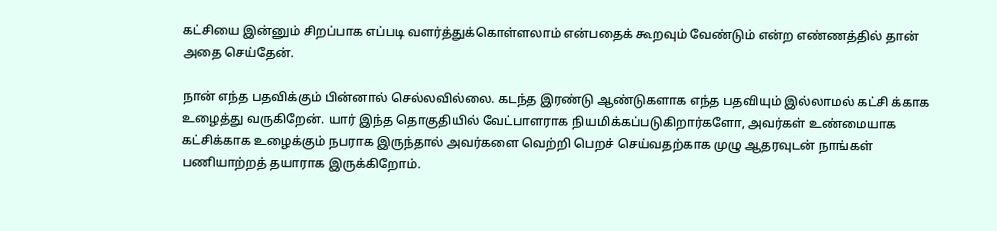கட்சியை இன்னும் சிறப்பாக எப்படி வளர்த்துக்கொள்ளலாம் என்பதைக் கூறவும் வேண்டும் என்ற எண்ணத்தில் தான் அதை செய்தேன்.

நான் எந்த பதவிக்கும் பின்னால் செல்லவில்லை. கடந்த இரண்டு ஆண்டுகளாக எந்த பதவியும் இல்லாமல் கட்சி க்காக உழைத்து வருகிறேன். யார் இந்த தொகுதியில் வேட்பாளராக நியமிக்கப்படுகிறார்களோ, அவர்கள் உண்மையாக கட்சிக்காக உழைக்கும் நபராக இருந்தால் அவர்களை வெற்றி பெறச் செய்வதற்காக முழு ஆதரவுடன் நாங்கள் பணியாற்றத் தயாராக இருக்கிறோம்.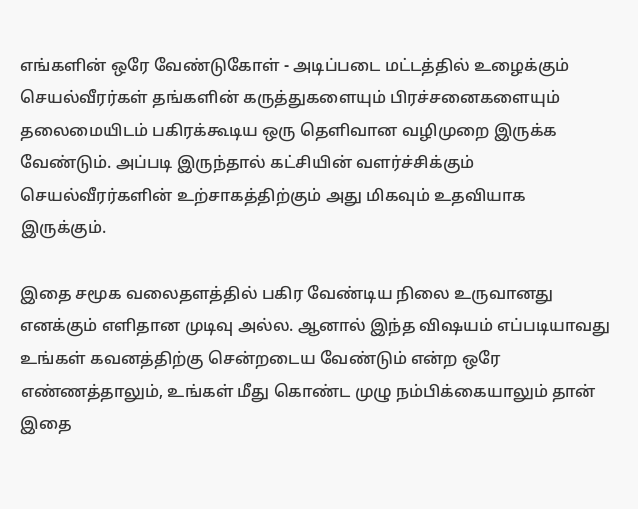எங்களின் ஒரே வேண்டுகோள் - அடிப்படை மட்டத்தில் உழைக்கும் செயல்வீரர்கள் தங்களின் கருத்துகளையும் பிரச்சனைகளையும் தலைமையிடம் பகிரக்கூடிய ஒரு தெளிவான வழிமுறை இருக்க வேண்டும். அப்படி இருந்தால் கட்சியின் வளர்ச்சிக்கும் செயல்வீரர்களின் உற்சாகத்திற்கும் அது மிகவும் உதவியாக இருக்கும்.

இதை சமூக வலைதளத்தில் பகிர வேண்டிய நிலை உருவானது எனக்கும் எளிதான முடிவு அல்ல. ஆனால் இந்த விஷயம் எப்படியாவது உங்கள் கவனத்திற்கு சென்றடைய வேண்டும் என்ற ஒரே எண்ணத்தாலும், உங்கள் மீது கொண்ட முழு நம்பிக்கையாலும் தான் இதை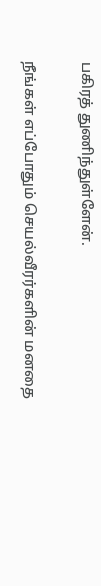பகிரத் துணிந்துள்ளேன்.

நீங்கள் எப்போதும் செயல்வீரர்களின் மனதை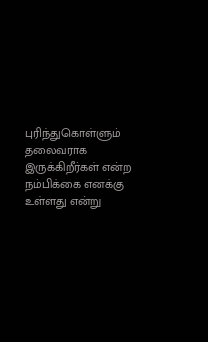புரிந்துகொள்ளும் தலைவராக இருக்கிறீர்கள் என்ற நம்பிக்கை எனக்கு உள்ளது என்று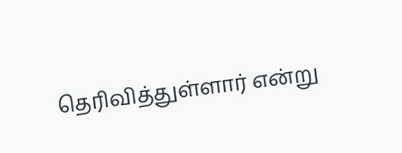தெரிவித்துள்ளார் என்று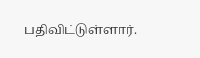பதிவிட்டுள்ளார்.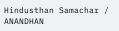Hindusthan Samachar / ANANDHAN